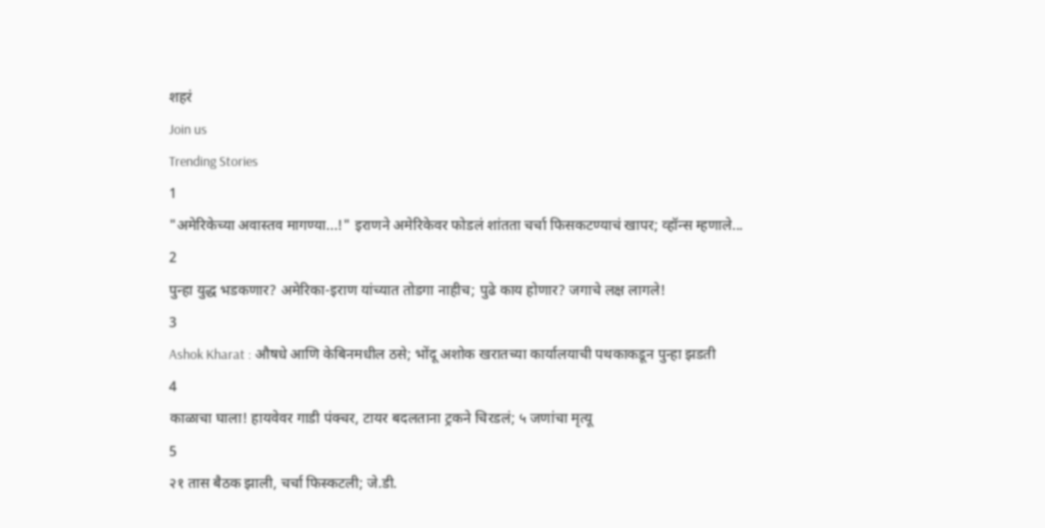शहरं
Join us
Trending Stories
1
"अमेरिकेच्या अवास्तव मागण्या...!" इराणने अमेरिकेवर फोडलं शांतता चर्चा फिसकटण्याचं खापर; व्हॉन्स म्हणाले...
2
पुन्हा युद्ध भडकणार? अमेरिका-इराण यांच्यात तोडगा नाहीच; पुढे काय होणार? जगाचे लक्ष लागले!
3
Ashok Kharat : औषधे आणि केबिनमधील ठसे; भोंदू अशोक खरातच्या कार्यालयाची पथकाकडून पुन्हा झडती
4
काळाचा घाला! हायवेवर गाडी पंक्चर, टायर बदलताना ट्रकने चिरडलं; ५ जणांचा मृत्यू
5
२१ तास बैठक झाली, चर्चा फिस्कटली; जे.डी.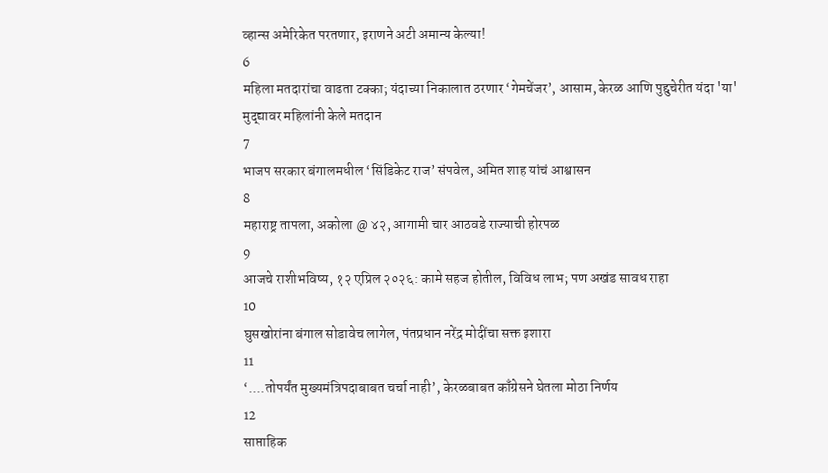व्हान्स अमेरिकेत परतणार, इराणने अटी अमान्य केल्या!
6
महिला मतदारांचा वाढता टक्का; यंदाच्या निकालात ठरणार ‘गेमचेंजर’, आसाम, केरळ आणि पुद्दुचेरीत यंदा 'या' मुद्द्यावर महिलांनी केले मतदान
7
भाजप सरकार बंगालमधील ‘सिंडिकेट राज’ संपवेल, अमित शाह यांचं आश्वासन
8
महाराष्ट्र तापला, अकोला @ ४२, आगामी चार आठवडे राज्याची होरपळ
9
आजचे राशीभविष्य, १२ एप्रिल २०२६: कामे सहज होतील, विविध लाभ; पण अखंड सावध राहा
10
घुसखोरांना बंगाल सोडावेच लागेल, पंतप्रधान नरेंद्र मोदींचा सक्त इशारा
11
‘....तोपर्यंत मुख्यमंत्रिपदाबाबत चर्चा नाही’, केरळबाबत काँग्रेसने घेतला मोठा निर्णय
12
साप्ताहिक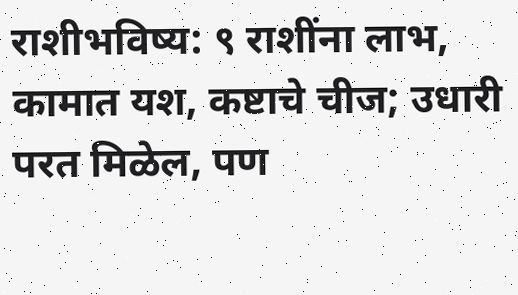राशीभविष्य: ९ राशींना लाभ, कामात यश, कष्टाचे चीज; उधारी परत मिळेल, पण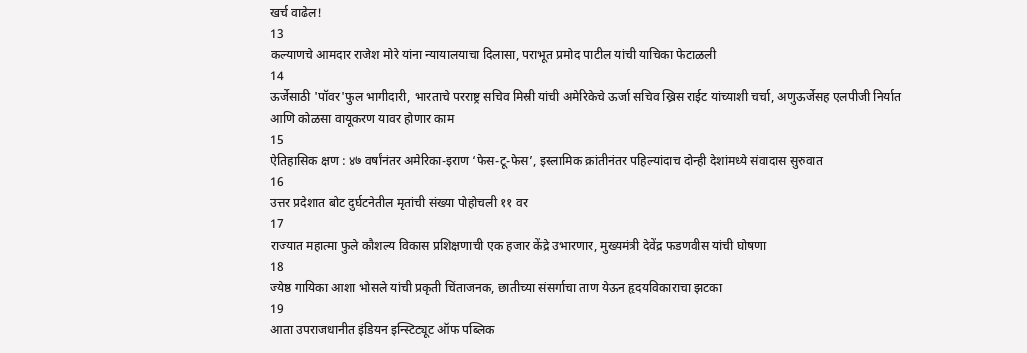खर्च वाढेल!
13
कल्याणचे आमदार राजेश मोरे यांना न्यायालयाचा दिलासा, पराभूत प्रमोद पाटील यांची याचिका फेटाळली
14
ऊर्जेसाठी 'पॉवर'फुल भागीदारी, भारताचे परराष्ट्र सचिव मिस्री यांची अमेरिकेचे ऊर्जा सचिव ख्रिस राईट यांच्याशी चर्चा, अणुऊर्जेसह एलपीजी निर्यात आणि कोळसा वायूकरण यावर होणार काम
15
ऐतिहासिक क्षण : ४७ वर्षांनंतर अमेरिका-इराण ‘फेस-टू-फेस’, इस्लामिक क्रांतीनंतर पहिल्यांदाच दोन्ही देशांमध्ये संवादास सुरुवात
16
उत्तर प्रदेशात बोट दुर्घटनेतील मृतांची संख्या पोहोचली ११ वर
17
राज्यात महात्मा फुले कौशल्य विकास प्रशिक्षणाची एक हजार केंद्रे उभारणार, मुख्यमंत्री देवेंद्र फडणवीस यांची घोषणा
18
ज्येष्ठ गायिका आशा भोसले यांची प्रकृती चिंताजनक, छातीच्या संसर्गाचा ताण येऊन हृदयविकाराचा झटका
19
आता उपराजधानीत इंडियन इन्स्टिट्यूट ऑफ पब्लिक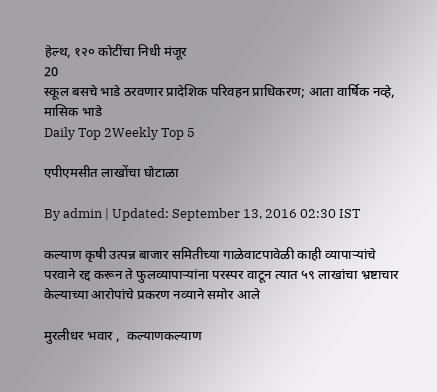हेल्थ, १२० कोटींचा निधी मंजूर
20
स्कूल बसचे भाडे ठरवणार प्रादेशिक परिवहन प्राधिकरण; आता वार्षिक नव्हे, मासिक भाडे
Daily Top 2Weekly Top 5

एपीएमसीत लाखोंचा घोटाळा

By admin | Updated: September 13, 2016 02:30 IST

कल्याण कृषी उत्पन्न बाजार समितीच्या गाळेवाटपावेळी काही व्यापाऱ्यांचे परवाने रद्द करून ते फुलव्यापाऱ्यांना परस्पर वाटून त्यात ५९ लाखांचा भ्रष्टाचार केल्याच्या आरोपांचे प्रकरण नव्याने समोर आले

मुरलीधर भवार ,  कल्याणकल्याण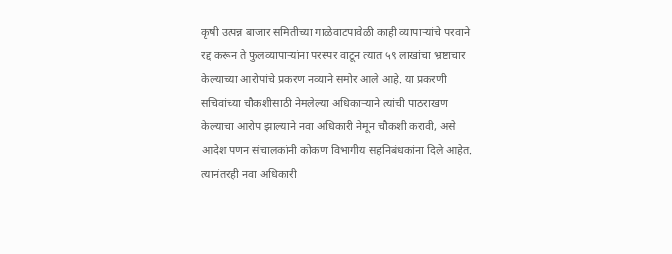कृषी उत्पन्न बाजार समितीच्या गाळेवाटपावेळी काही व्यापाऱ्यांचे परवाने रद्द करून ते फुलव्यापाऱ्यांना परस्पर वाटून त्यात ५९ लाखांचा भ्रष्टाचार केल्याच्या आरोपांचे प्रकरण नव्याने समोर आले आहे. या प्रकरणी सचिवांच्या चौकशीसाठी नेमलेल्या अधिकाऱ्याने त्यांची पाठराखण केल्याचा आरोप झाल्याने नवा अधिकारी नेमून चौकशी करावी, असे आदेश पणन संचालकांनी कोकण विभागीय सहनिबंधकांना दिले आहेत. त्यानंतरही नवा अधिकारी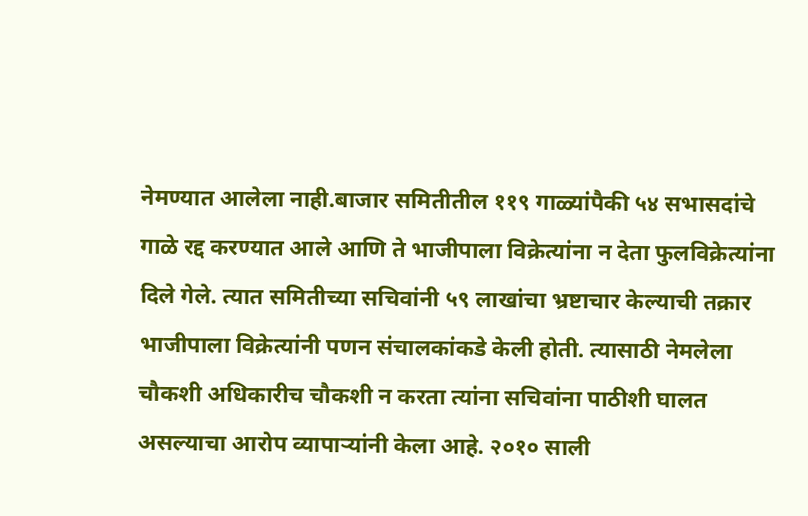नेमण्यात आलेला नाही.बाजार समितीतील ११९ गाळ्यांपैकी ५४ सभासदांचे गाळे रद्द करण्यात आले आणि ते भाजीपाला विक्रेत्यांना न देता फुलविक्रेत्यांना दिले गेले. त्यात समितीच्या सचिवांनी ५९ लाखांचा भ्रष्टाचार केल्याची तक्रार भाजीपाला विक्रेत्यांनी पणन संचालकांकडे केली होती. त्यासाठी नेमलेला चौकशी अधिकारीच चौकशी न करता त्यांना सचिवांना पाठीशी घालत असल्याचा आरोप व्यापाऱ्यांनी केला आहे. २०१० साली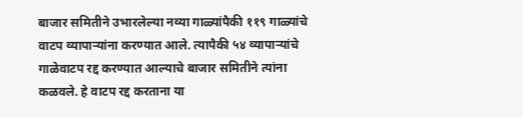बाजार समितीने उभारलेल्या नव्या गाळ्यांपैकी ११९ गाळ्यांचे वाटप व्यापाऱ्यांना करण्यात आले. त्यापैकी ५४ व्यापाऱ्यांचे गाळेवाटप रद्द करण्यात आल्याचे बाजार समितीने त्यांना कळवले. हे वाटप रद्द करताना या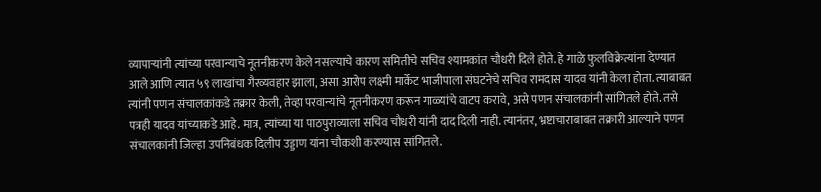व्यापाऱ्यांनी त्यांच्या परवान्याचे नूतनीकरण केले नसल्याचे कारण समितीचे सचिव श्यामकांत चौधरी दिले होते. हे गाळे फुलविक्रेत्यांना देण्यात आले आणि त्यात ५९ लाखांचा गैरव्यवहार झाला, असा आरोप लक्ष्मी मार्केट भाजीपाला संघटनेचे सचिव रामदास यादव यांनी केला होता. त्याबाबत त्यांनी पणन संचालकांकडे तक्रार केली, तेव्हा परवान्यांचे नूतनीकरण करून गाळ्यांचे वाटप करावे, असे पणन संचालकांनी सांगितले होते. तसे पत्रही यादव यांच्याकडे आहे. मात्र, त्यांच्या या पाठपुराव्याला सचिव चौधरी यांनी दाद दिली नाही. त्यानंतर, भ्रष्टाचाराबाबत तक्रारी आल्याने पणन संचालकांनी जिल्हा उपनिबंधक दिलीप उड्डाण यांना चौकशी करण्यास सांगितले.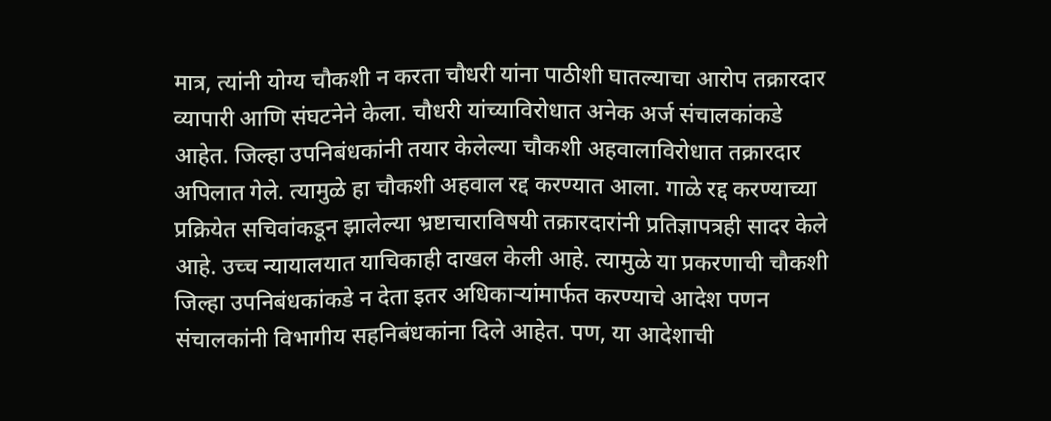मात्र, त्यांनी योग्य चौकशी न करता चौधरी यांना पाठीशी घातल्याचा आरोप तक्रारदार व्यापारी आणि संघटनेने केला. चौधरी यांच्याविरोधात अनेक अर्ज संचालकांकडे आहेत. जिल्हा उपनिबंधकांनी तयार केलेल्या चौकशी अहवालाविरोधात तक्रारदार अपिलात गेले. त्यामुळे हा चौकशी अहवाल रद्द करण्यात आला. गाळे रद्द करण्याच्या प्रक्रियेत सचिवांकडून झालेल्या भ्रष्टाचाराविषयी तक्रारदारांनी प्रतिज्ञापत्रही सादर केले आहे. उच्च न्यायालयात याचिकाही दाखल केली आहे. त्यामुळे या प्रकरणाची चौकशी जिल्हा उपनिबंधकांकडे न देता इतर अधिकाऱ्यांमार्फत करण्याचे आदेश पणन संचालकांनी विभागीय सहनिबंधकांना दिले आहेत. पण, या आदेशाची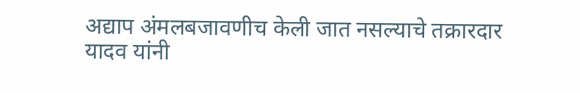अद्याप अंमलबजावणीच केली जात नसल्याचे तक्रारदार यादव यांनी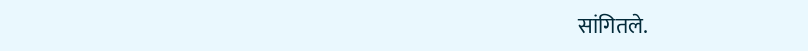सांगितले.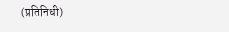(प्रतिनिधी)